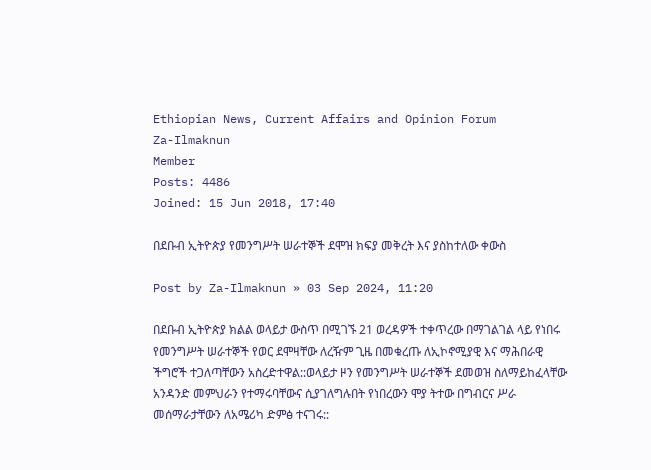Ethiopian News, Current Affairs and Opinion Forum
Za-Ilmaknun
Member
Posts: 4486
Joined: 15 Jun 2018, 17:40

በደቡብ ኢትዮጵያ የመንግሥት ሠራተኞች ደሞዝ ክፍያ መቅረት እና ያስከተለው ቀውስ

Post by Za-Ilmaknun » 03 Sep 2024, 11:20

በደቡብ ኢትዮጵያ ክልል ወላይታ ውስጥ በሚገኙ 21 ወረዳዎች ተቀጥረው በማገልገል ላይ የነበሩ የመንግሥት ሠራተኞች የወር ደሞዛቸው ለረዥም ጊዜ በመቁረጡ ለኢኮኖሚያዊ እና ማሕበራዊ ችግሮች ተጋለጣቸውን አስረድተዋል::ወላይታ ዞን የመንግሥት ሠራተኞች ደመወዝ ስለማይከፈላቸው አንዳንድ መምህራን የተማሩባቸውና ሲያገለግሉበት የነበረውን ሞያ ትተው በግብርና ሥራ መሰማራታቸውን ለአሜሪካ ድምፅ ተናገሩ::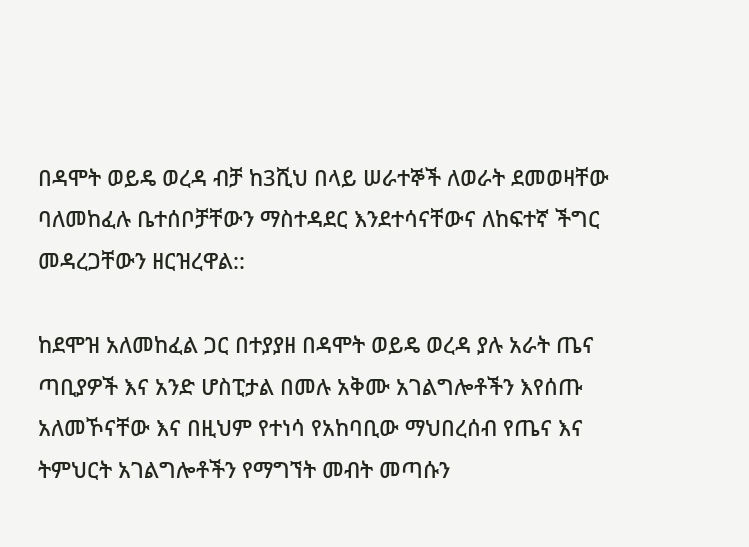በዳሞት ወይዴ ወረዳ ብቻ ከ3ሺህ በላይ ሠራተኞች ለወራት ደመወዛቸው ባለመከፈሉ ቤተሰቦቻቸውን ማስተዳደር እንደተሳናቸውና ለከፍተኛ ችግር መዳረጋቸውን ዘርዝረዋል::

ከደሞዝ አለመከፈል ጋር በተያያዘ በዳሞት ወይዴ ወረዳ ያሉ አራት ጤና ጣቢያዎች እና አንድ ሆስፒታል በመሉ አቅሙ አገልግሎቶችን እየሰጡ አለመኾናቸው እና በዚህም የተነሳ የአከባቢው ማህበረሰብ የጤና እና ትምህርት አገልግሎቶችን የማግኘት መብት መጣሱን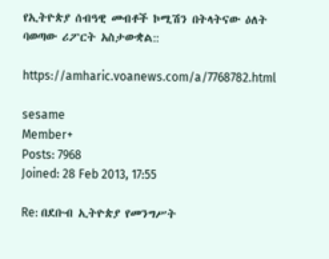የኢትዮጵያ ሰብዓዊ መብቶች ኮሚሽን በትላትናው ዕለት ባወጣው ሪፖርት አስታውቋል::

https://amharic.voanews.com/a/7768782.html

sesame
Member+
Posts: 7968
Joined: 28 Feb 2013, 17:55

Re: በደቡብ ኢትዮጵያ የመንግሥት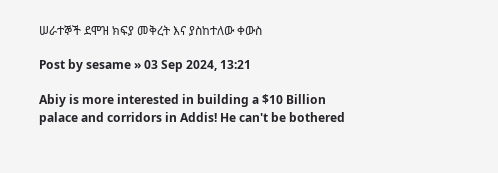ሠራተኞች ደሞዝ ክፍያ መቅረት እና ያስከተለው ቀውስ

Post by sesame » 03 Sep 2024, 13:21

Abiy is more interested in building a $10 Billion palace and corridors in Addis! He can't be bothered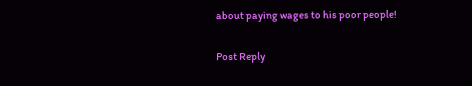about paying wages to his poor people!

Post Reply